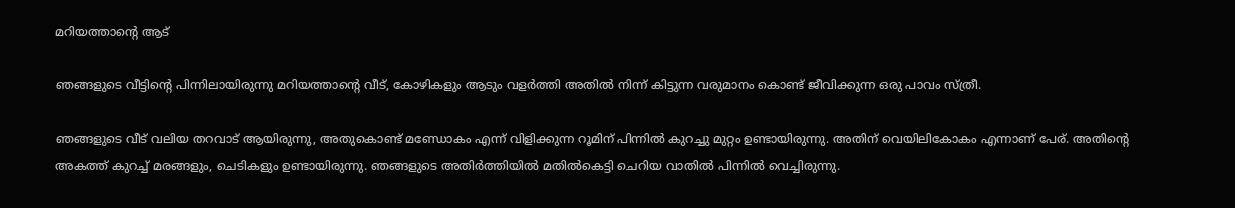മറിയത്താന്റെ ആട്

ഞങ്ങളുടെ വീട്ടിന്റെ പിന്നിലായിരുന്നു മറിയത്താന്റെ വീട്, കോഴികളും ആടും വളർത്തി അതിൽ നിന്ന് കിട്ടുന്ന വരുമാനം കൊണ്ട് ജീവിക്കുന്ന ഒരു പാവം സ്ത്രീ.

ഞങ്ങളുടെ വീട് വലിയ തറവാട് ആയിരുന്നു, അതുകൊണ്ട് മണ്ഡോകം എന്ന് വിളിക്കുന്ന റൂമിന് പിന്നിൽ കുറച്ചു മുറ്റം ഉണ്ടായിരുന്നു. അതിന് വെയിലികോകം എന്നാണ് പേര്. അതിന്റെ അകത്ത് കുറച്ച് മരങ്ങളും, ചെടികളും ഉണ്ടായിരുന്നു. ഞങ്ങളുടെ അതിർത്തിയിൽ മതിൽകെട്ടി ചെറിയ വാതിൽ പിന്നിൽ വെച്ചിരുന്നു.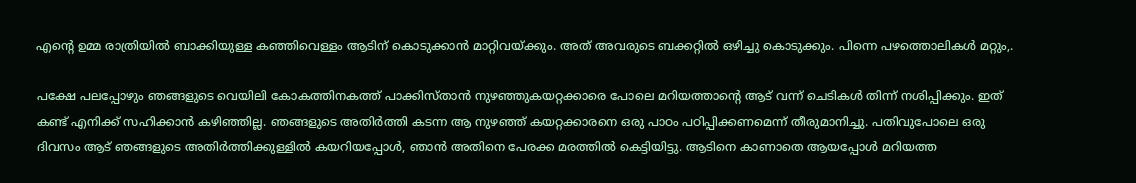എന്റെ ഉമ്മ രാത്രിയിൽ ബാക്കിയുള്ള കഞ്ഞിവെള്ളം ആടിന് കൊടുക്കാൻ മാറ്റിവയ്ക്കും. അത് അവരുടെ ബക്കറ്റിൽ ഒഴിച്ചു കൊടുക്കും. പിന്നെ പഴത്തൊലികൾ മറ്റും,.

പക്ഷേ പലപ്പോഴും ഞങ്ങളുടെ വെയിലി കോകത്തിനകത്ത് പാക്കിസ്താൻ നുഴഞ്ഞുകയറ്റക്കാരെ പോലെ മറിയത്താന്റെ ആട് വന്ന് ചെടികൾ തിന്ന് നശിപ്പിക്കും. ഇത് കണ്ട് എനിക്ക് സഹിക്കാൻ കഴിഞ്ഞില്ല. ഞങ്ങളുടെ അതിർത്തി കടന്ന ആ നുഴഞ്ഞ് കയറ്റക്കാരനെ ഒരു പാഠം പഠിപ്പിക്കണമെന്ന് തീരുമാനിച്ചു. പതിവുപോലെ ഒരു ദിവസം ആട് ഞങ്ങളുടെ അതിർത്തിക്കുള്ളിൽ കയറിയപ്പോൾ, ഞാൻ അതിനെ പേരക്ക മരത്തിൽ കെട്ടിയിട്ടു. ആടിനെ കാണാതെ ആയപ്പോൾ മറിയത്ത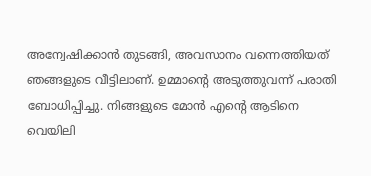അന്വേഷിക്കാൻ തുടങ്ങി, അവസാനം വന്നെത്തിയത് ഞങ്ങളുടെ വീട്ടിലാണ്. ഉമ്മാന്റെ അടുത്തുവന്ന് പരാതി ബോധിപ്പിച്ചു. നിങ്ങളുടെ മോൻ എന്റെ ആടിനെ വെയിലി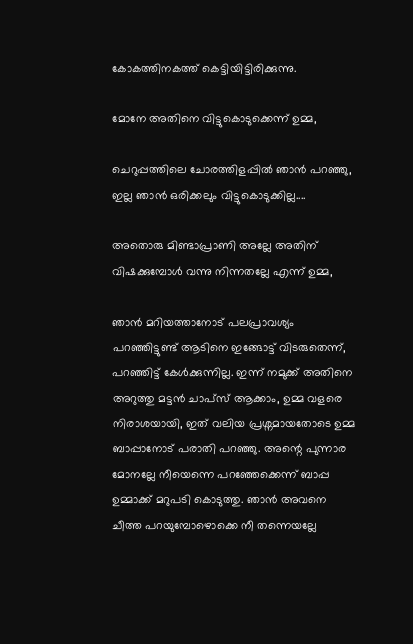കോകത്തിനകത്ത് കെട്ടിയിട്ടിരിക്കുന്നു.

മോനേ അതിനെ വിട്ടുകൊടുക്കെന്ന് ഉമ്മ,

ചെറുപ്പത്തിലെ ചോരത്തിളപ്പിൽ ഞാൻ പറഞ്ഞു, ഇല്ല ഞാൻ ഒരിക്കലും വിട്ടുകൊടുക്കില്ല....

അതൊരു മിണ്ടാപ്രാണി അല്ലേ അതിന് വിഷക്കുമ്പോൾ വന്നു നിന്നതല്ലേ എന്ന് ഉമ്മ,

ഞാൻ മറിയത്താനോട് പലപ്രാവശ്യം പറഞ്ഞിട്ടുണ്ട് ആടിനെ ഇങ്ങോട്ട് വിടരുതെന്ന്, പറഞ്ഞിട്ട് കേൾക്കുന്നില്ല. ഇന്ന് നമുക്ക് അതിനെ അറുത്തു മട്ടൻ ചാപ്സ് ആക്കാം, ഉമ്മ വളരെ നിരാശയായി, ഇത് വലിയ പ്രശ്നമായതോടെ ഉമ്മ ബാപ്പാനോട് പരാതി പറഞ്ഞു. അന്റെ പുന്നാര മോനല്ലേ നീയെന്നെ പറഞ്ഞേക്കെന്ന് ബാപ്പ ഉമ്മാക്ക് മറുപടി കൊടുത്തു. ഞാൻ അവനെ ചീത്ത പറയുമ്പോഴൊക്കെ നീ തന്നെയല്ലേ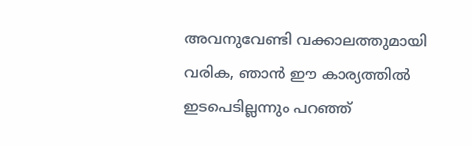അവനുവേണ്ടി വക്കാലത്തുമായി വരിക, ഞാൻ ഈ കാര്യത്തിൽ ഇടപെടില്ലന്നും പറഞ്ഞ്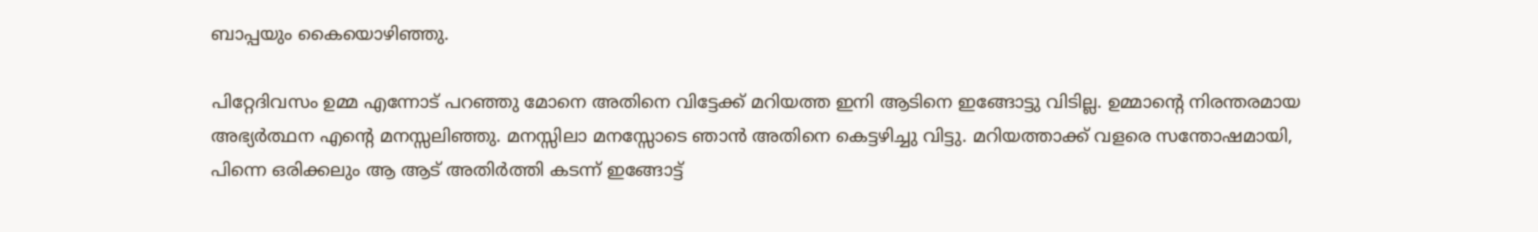ബാപ്പയും കൈയൊഴിഞ്ഞു.

പിറ്റേദിവസം ഉമ്മ എന്നോട് പറഞ്ഞു മോനെ അതിനെ വിട്ടേക്ക് മറിയത്ത ഇനി ആടിനെ ഇങ്ങോട്ടു വിടില്ല. ഉമ്മാന്റെ നിരന്തരമായ അഭ്യർത്ഥന എന്റെ മനസ്സലിഞ്ഞു. മനസ്സിലാ മനസ്സോടെ ഞാൻ അതിനെ കെട്ടഴിച്ചു വിട്ടു. മറിയത്താക്ക് വളരെ സന്തോഷമായി, പിന്നെ ഒരിക്കലും ആ ആട് അതിർത്തി കടന്ന് ഇങ്ങോട്ട്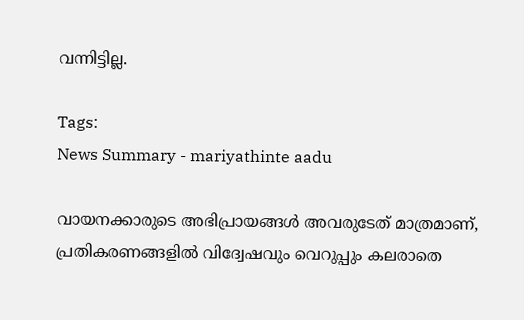വന്നിട്ടില്ല.

Tags:
News Summary - mariyathinte aadu

വായനക്കാരുടെ അഭിപ്രായങ്ങള്‍ അവരുടേത് മാത്രമാണ്, പ്രതികരണങ്ങളിൽ വിദ്വേഷവും വെറുപ്പും കലരാതെ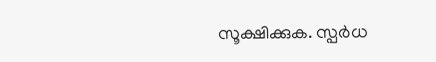സൂക്ഷിക്കുക. സ്പർധ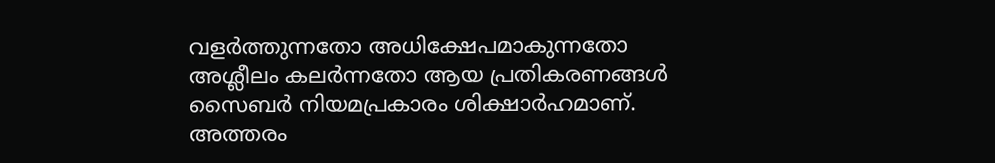വളർത്തുന്നതോ അധിക്ഷേപമാകുന്നതോ അശ്ലീലം കലർന്നതോ ആയ പ്രതികരണങ്ങൾ സൈബർ നിയമപ്രകാരം ശിക്ഷാർഹമാണ്. അത്തരം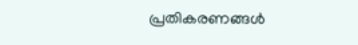പ്രതികരണങ്ങൾ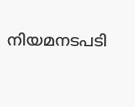നിയമനടപടി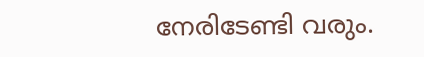നേരിടേണ്ടി വരും.